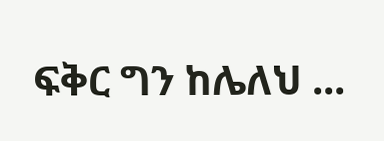ፍቅር ግን ከሌለህ ...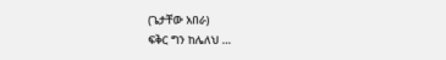(ጌታቸው አበራ)
ፍቅር ግን ከሌለህ ...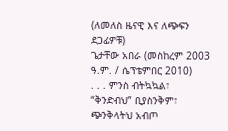(ለመለስ ዜናዊ እና ለጭፍን ደጋፊዎቹ)
ጌታቸው አበራ (መስከረም 2003 ዓ.ም. / ሴፕቴምበር 2010)
. . . ምንስ ብትኳኳል፣ “ቅንድብህ” ቢያስንቅም፣
ጭንቅላትህ አብጦ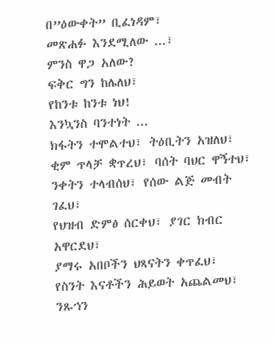በ”ዕውቀት” ቢፈነዳም፣
መጽሐፉ እንደሚለው ...፣
ምንስ ዋጋ አለው?
ፍቅር ግን ከሌለህ፣
የከንቱ ከንቱ ነህ!
እንኳንስ ባንተነት ...
ክፋትን ተሞልተህ፣ ትዕቢትን አዝለህ፣
ቂም ጥላቻ ቋጥረህ፣ ባሰት ባህር ዋኝተህ፣
ንቀትን ተላብሰህ፣ የሰው ልጅ መብት ገፈህ፣
የህዝብ ድምፅ ሰርቀህ፣ ያገር ክብር አዋርደህ፣
ያማሩ አበቦችን ህጻናትን ቀጥፈህ፣
የስንት እናቶችን ሕይወት አጨልመህ፣
ንጹኀን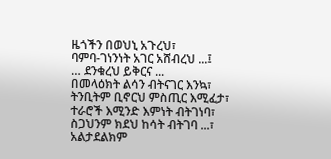ዜጎችን በወህኒ አጉረህ፣
ባምባ-ገነንነት አገር አሸብረህ ...፤
… ደንቁረህ ይቅርና ...
በመላዕክት ልሳን ብትናገር እንኳ፣
ትንቢትም ቢኖርህ ምስጢር እሚፈታ፣
ተራሮች እሚንድ እምነት ብትገነባ፣
ስጋህንም ክደህ ከሳት ብትገባ ...፣
አልታደልክም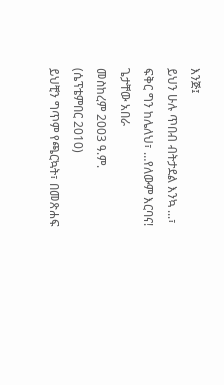እንጅ፤
ይህን ሁሉ ጥበብ ብትታደል እንኳ ...፣
ፍቅር ግን ከሌለህ፣ …የለውም እርባና!
ጌታቸው አበራ
መስከረም 2003 ዓ.ም.
(ሴፕቴምበር 2010)
ይህቺን ግጥም የጫርኳት፣ በመጽሐፍ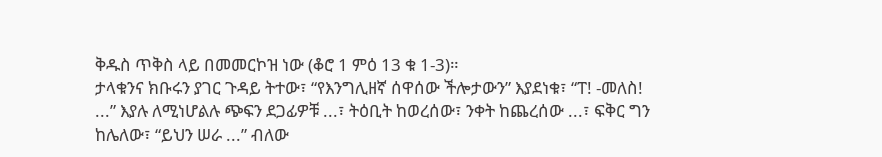ቅዱስ ጥቅስ ላይ በመመርኮዝ ነው (ቆሮ 1 ምዕ 13 ቁ 1-3)።
ታላቁንና ክቡሩን ያገር ጉዳይ ትተው፣ “የእንግሊዘኛ ሰዋሰው ችሎታውን” እያደነቁ፣ “ፐ! -መለስ! ...” እያሉ ለሚነሆልሉ ጭፍን ደጋፊዎቹ ...፣ ትዕቢት ከወረሰው፣ ንቀት ከጨረሰው ...፣ ፍቅር ግን ከሌለው፣ “ይህን ሠራ ...” ብለው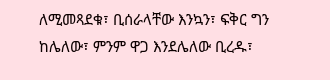ለሚመጻደቁ፣ ቢሰራላቸው እንኳን፣ ፍቅር ግን ከሌለው፣ ምንም ዋጋ እንደሌለው ቢረዱ፣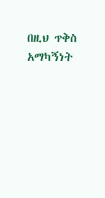በዚህ ጥቅስ አማካኝነት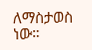ለማስታወስ ነው።